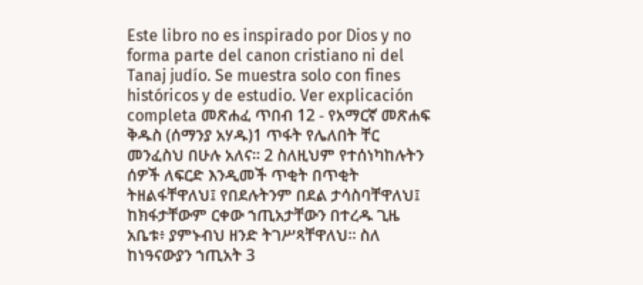Este libro no es inspirado por Dios y no forma parte del canon cristiano ni del Tanaj judío. Se muestra solo con fines históricos y de estudio. Ver explicación completa መጽሐፈ ጥበብ 12 - የአማርኛ መጽሐፍ ቅዱስ (ሰማንያ አሃዱ)1 ጥፋት የሌለበት ቸር መንፈስህ በሁሉ አለና። 2 ስለዚህም የተሰነካከሉትን ሰዎች ለፍርድ እንዲመች ጥቂት በጥቂት ትዘልፋቸዋለህ፤ የበደሉትንም በደል ታሳስባቸዋለህ፤ ከክፋታቸውም ርቀው ኀጢአታቸውን በተረዱ ጊዜ አቤቱ፥ ያምኑብህ ዘንድ ትገሥጻቸዋለህ። ስለ ከነዓናውያን ኀጢአት 3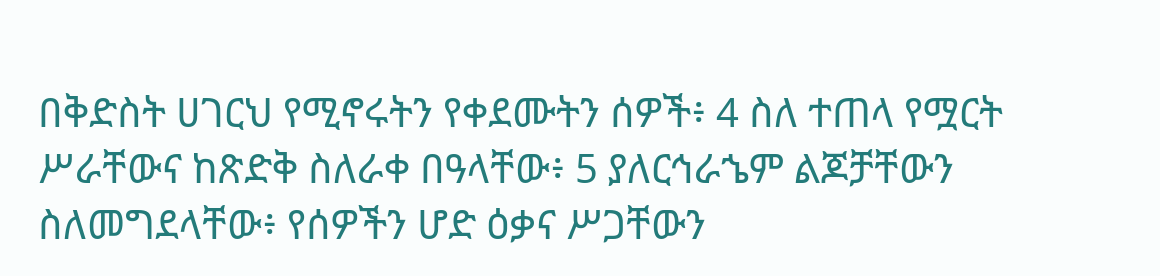በቅድስት ሀገርህ የሚኖሩትን የቀደሙትን ሰዎች፥ 4 ስለ ተጠላ የሟርት ሥራቸውና ከጽድቅ ስለራቀ በዓላቸው፥ 5 ያለርኅራኄም ልጆቻቸውን ስለመግደላቸው፥ የሰዎችን ሆድ ዕቃና ሥጋቸውን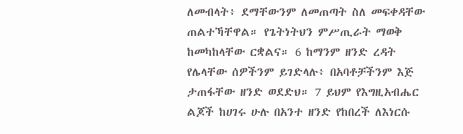ለመብላት፥ ደማቸውንም ለመጠጣት ስለ መፍቀዳቸው ጠልተኻቸዋል። የጌትነትህን ምሥጢራት ማወቅ ከመካከላቸው ርቋልና። 6 ከማንም ዘንድ ረዳት የሌላቸው ሰዎችንም ይገድላሉ፥ በአባቶቻችንም እጅ ታጠፋቸው ዘንድ ወደድህ። 7 ይህም የእግዚአብሔር ልጆች ከሀገሩ ሁሉ በአንተ ዘንድ የከበረች ለእነርሱ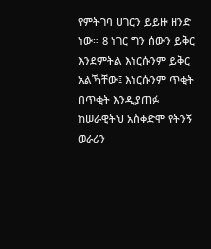የምትገባ ሀገርን ይይዙ ዘንድ ነው። 8 ነገር ግን ሰውን ይቅር እንደምትል እነርሱንም ይቅር አልኻቸው፤ እነርሱንም ጥቂት በጥቂት እንዲያጠፉ ከሠራዊትህ አስቀድሞ የትንኝ ወራሪን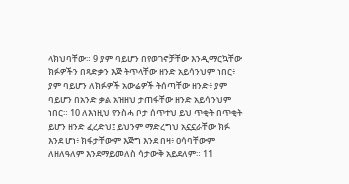ላክህባቸው። 9 ያም ባይሆን በየወገኖቻቸው እንዲማርኳቸው ክፉዎችን በጻድቃን እጅ ትጥላቸው ዘንድ አይሳንህም ነበር፥ ያም ባይሆን ለክፉዎች አውሬዎች ትሰጣቸው ዘንድ፥ ያም ባይሆን በአንድ ቃል አዝዘህ ታጠፋቸው ዘንድ አይሳንህም ነበር። 10 ለእነዚህ የንስሓ ቦታ ሰጥተህ ይህ ጥቂት በጥቂት ይሆን ዘንድ ፈረድህ፤ ይህንም ማድረግህ አኗኗራቸው ክፉ እንደ ሆነ፥ ክፋታቸውም እጅግ እንደ በዛ፥ ዐሳባቸውም ለዘለዓለም እንደማይመለስ ሳታውቅ አይደለም። 11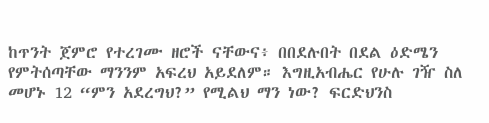ከጥንት ጀምሮ የተረገሙ ዘሮች ናቸውና፥ በበደሉበት በደል ዕድሜን የምትሰጣቸው ማንንም አፍረህ አይደለም። እግዚአብሔር የሁሉ ገዥ ስለ መሆኑ 12 “ምን አደረግህ?” የሚልህ ማን ነው? ፍርድህንስ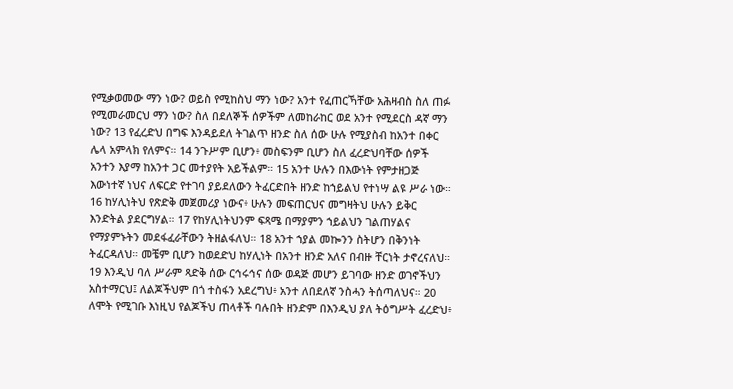የሚቃወመው ማን ነው? ወይስ የሚከስህ ማን ነው? አንተ የፈጠርኻቸው አሕዛብስ ስለ ጠፉ የሚመራመርህ ማን ነው? ስለ በደለኞች ሰዎችም ለመከራከር ወደ አንተ የሚደርስ ዳኛ ማን ነው? 13 የፈረድህ በግፍ እንዳይደለ ትገልጥ ዘንድ ስለ ሰው ሁሉ የሚያስብ ከአንተ በቀር ሌላ አምላክ የለምና። 14 ንጉሥም ቢሆን፥ መስፍንም ቢሆን ስለ ፈረድህባቸው ሰዎች አንተን እያማ ከአንተ ጋር መተያየት አይችልም። 15 አንተ ሁሉን በእውነት የምታዘጋጅ እውነተኛ ነህና ለፍርድ የተገባ ያይደለውን ትፈርድበት ዘንድ ከኀይልህ የተነሣ ልዩ ሥራ ነው። 16 ከሃሊነትህ የጽድቅ መጀመሪያ ነውና፥ ሁሉን መፍጠርህና መግዛትህ ሁሉን ይቅር እንድትል ያደርግሃል። 17 የከሃሊነትህንም ፍጻሜ በማያምን ኀይልህን ገልጠሃልና የማያምኑትን መደፋፈራቸውን ትዘልፋለህ። 18 አንተ ኀያል መኰንን ስትሆን በቅንነት ትፈርዳለህ። መቼም ቢሆን ከወደድህ ከሃሊነት በአንተ ዘንድ አለና በብዙ ቸርነት ታኖረናለህ። 19 እንዲህ ባለ ሥራም ጻድቅ ሰው ርኅሩኅና ሰው ወዳጅ መሆን ይገባው ዘንድ ወገኖችህን አስተማርህ፤ ለልጆችህም በጎ ተስፋን አደረግህ፥ አንተ ለበደለኛ ንስሓን ትሰጣለህና። 20 ለሞት የሚገቡ እነዚህ የልጆችህ ጠላቶች ባሉበት ዘንድም በእንዲህ ያለ ትዕግሥት ፈረድህ፥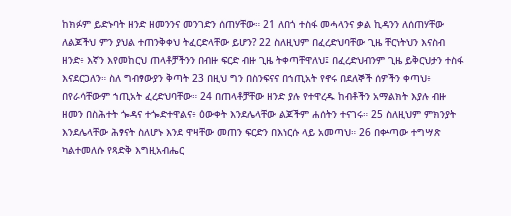ከክፉም ይድኑባት ዘንድ ዘመንንና መንገድን ሰጠሃቸው። 21 ለበጎ ተስፋ መሓላንና ቃል ኪዳንን ለሰጠሃቸው ለልጆችህ ምን ያህል ተጠንቅቀህ ትፈርድላቸው ይሆን? 22 ስለዚህም በፈረድህባቸው ጊዜ ቸርነትህን እናስብ ዘንድ፥ እኛን እየመከርህ ጠላቶቻችንን በብዙ ፍርድ ብዙ ጊዜ ትቀጣቸዋለህ፤ በፈረድህብንም ጊዜ ይቅርህታን ተስፋ እናደርጋለን። ስለ ግብፃውያን ቅጣት 23 በዚህ ግን በስንፍናና በኀጢአት የኖሩ በደለኞች ሰዎችን ቀጣህ፥ በየራሳቸውም ኀጢአት ፈረድህባቸው። 24 በጠላቶቻቸው ዘንድ ያሉ የተዋረዱ ከብቶችን አማልክት እያሉ ብዙ ዘመን በስሕተት ጐዳና ተጐድተዋልና፥ ዕውቀት እንደሌላቸው ልጆችም ሐሰትን ተናገሩ። 25 ስለዚህም ምክንያት እንደሌላቸው ሕፃናት ስለሆኑ እንደ ዋዛቸው መጠን ፍርድን በእነርሱ ላይ አመጣህ። 26 በቍጣው ተግሣጽ ካልተመለሱ የጻድቅ እግዚአብሔር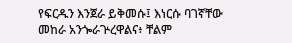የፍርዱን እንጀራ ይቅመሱ፤ እነርሱ ባገኛቸው መከራ አንጐራጕረዋልና፥ ቸልም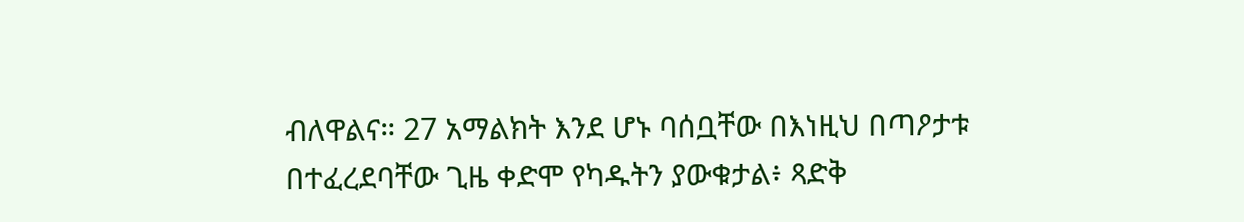ብለዋልና። 27 አማልክት እንደ ሆኑ ባሰቧቸው በእነዚህ በጣዖታቱ በተፈረደባቸው ጊዜ ቀድሞ የካዱትን ያውቁታል፥ ጻድቅ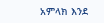አምላክ እንደ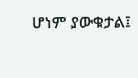ሆነም ያውቁታል፤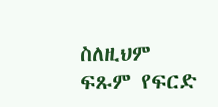ስለዚህም ፍጹም የፍርድ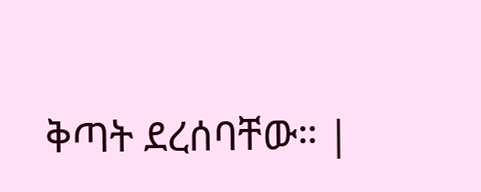ቅጣት ደረሰባቸው። |